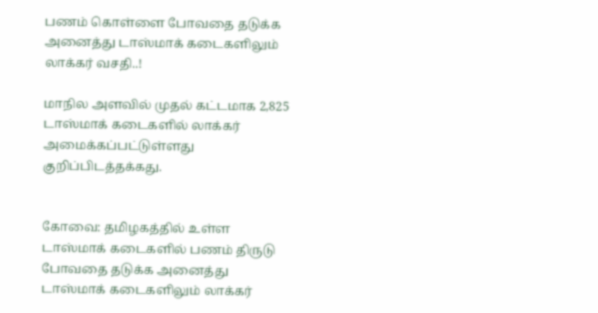பணம் கொள்ளை போவதை தடுக்க அனைத்து டாஸ்மாக் கடைகளிலும் லாக்கர் வசதி..!

மாநில அளவில் முதல் கட்டமாக 2,825 டாஸ்மாக் கடைகளில் லாக்கர் அமைக்கப்பட்டுள்ளது குறிப்பிடத்தக்கது.


கோவை: தமிழகத்தில் உள்ள டாஸ்மாக் கடைகளில் பணம் திருடு போவதை தடுக்க அனைத்து டாஸ்மாக் கடைகளிலும் லாக்கர்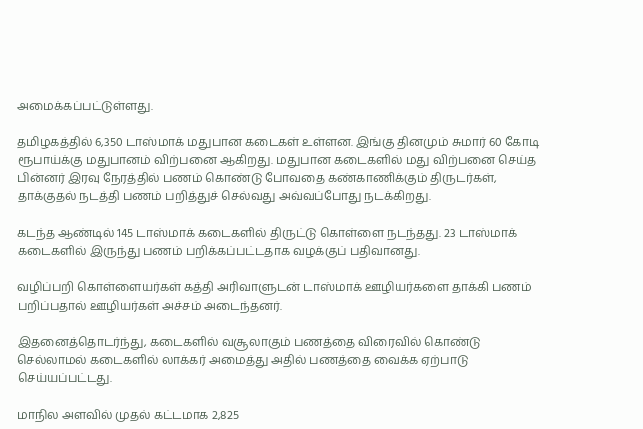அமைக்கப்பட்டுள்ளது.

தமிழகத்தில் 6,350 டாஸ்மாக் மதுபான கடைகள் உள்ளன. இங்கு தினமும் சுமார் 60 கோடி ரூபாய்க்கு மதுபானம் விற்பனை ஆகிறது. மதுபான கடைகளில் மது விற்பனை செய்த பின்னர் இரவு நேரத்தில் பணம் கொண்டு போவதை கண்காணிக்கும் திருடர்கள், தாக்குதல் நடத்தி பணம் பறித்துச் செல்வது அவ்வப்போது நடக்கிறது.

கடந்த ஆண்டில் 145 டாஸ்மாக் கடைகளில் திருட்டு கொள்ளை நடந்தது. 23 டாஸ்மாக் கடைகளில் இருந்து பணம் பறிக்கப்பட்டதாக வழக்குப் பதிவானது.

வழிப்பறி கொள்ளையர்கள் கத்தி அரிவாளுடன் டாஸ்மாக் ஊழியர்களை தாக்கி பணம் பறிப்பதால் ஊழியர்கள் அச்சம் அடைந்தனர்.

இதனைத்தொடர்ந்து, கடைகளில் வசூலாகும் பணத்தை விரைவில் கொண்டு செல்லாமல் கடைகளில் லாக்கர் அமைத்து அதில் பணத்தை வைக்க ஏற்பாடு செய்யப்பட்டது.

மாநில அளவில் முதல் கட்டமாக 2,825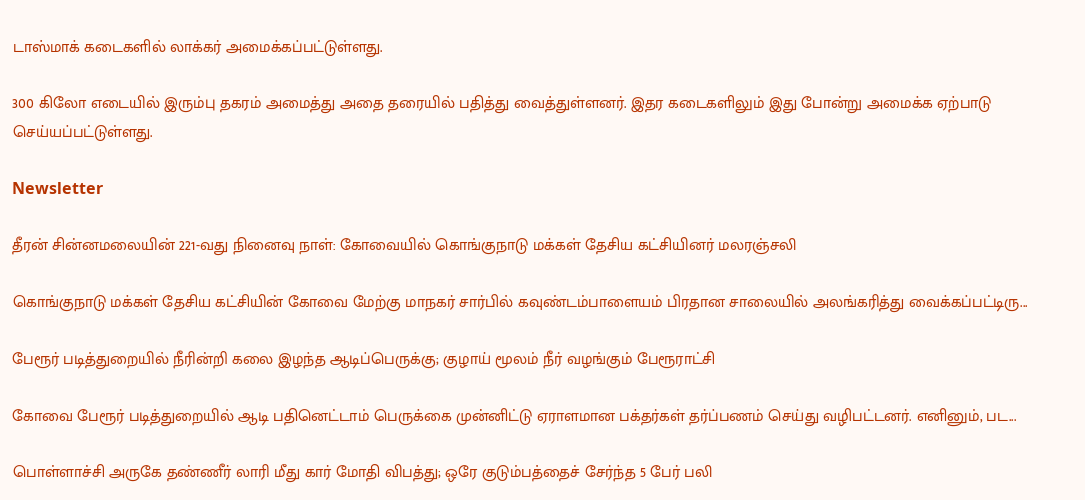டாஸ்மாக் கடைகளில் லாக்கர் அமைக்கப்பட்டுள்ளது.

300 கிலோ எடையில் இரும்பு தகரம் அமைத்து அதை தரையில் பதித்து வைத்துள்ளனர். இதர கடைகளிலும் இது போன்று அமைக்க ஏற்பாடு செய்யப்பட்டுள்ளது.

Newsletter

தீரன் சின்னமலையின் 221-வது நினைவு நாள்: கோவையில் கொங்குநாடு மக்கள் தேசிய கட்சியினர் மலரஞ்சலி

கொங்குநாடு மக்கள் தேசிய கட்சியின் கோவை மேற்கு மாநகர் சார்பில் கவுண்டம்பாளையம் பிரதான சாலையில் அலங்கரித்து வைக்கப்பட்டிரு...

பேரூர் படித்துறையில் நீரின்றி கலை இழந்த ஆடிப்பெருக்கு; குழாய் மூலம் நீர் வழங்கும் பேரூராட்சி

கோவை பேரூர் படித்துறையில் ஆடி பதினெட்டாம் பெருக்கை முன்னிட்டு ஏராளமான பக்தர்கள் தர்ப்பணம் செய்து வழிபட்டனர். எனினும், பட...

பொள்ளாச்சி அருகே தண்ணீர் லாரி மீது கார் மோதி விபத்து; ஒரே குடும்பத்தைச் சேர்ந்த 5 பேர் பலி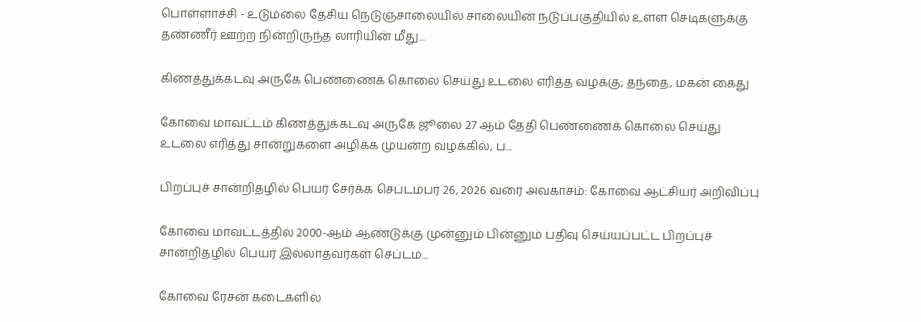பொள்ளாச்சி - உடுமலை தேசிய நெடுஞ்சாலையில் சாலையின் நடுப்பகுதியில் உள்ள செடிகளுக்கு தண்ணீர் ஊற்ற நின்றிருந்த லாரியின் மீது...

கிணத்துக்கடவு அருகே பெண்ணைக் கொலை செய்து உடலை எரித்த வழக்கு; தந்தை, மகன் கைது

கோவை மாவட்டம் கிணத்துக்கடவு அருகே ஜூலை 27 ஆம் தேதி பெண்ணைக் கொலை செய்து உடலை எரித்து சான்றுகளை அழிக்க முயன்ற வழக்கில், ப...

பிறப்புச் சான்றிதழில் பெயர் சேர்க்க செப்டம்பர் 26, 2026 வரை அவகாசம்: கோவை ஆட்சியர் அறிவிப்பு

கோவை மாவட்டத்தில் 2000-ஆம் ஆண்டுக்கு முன்னும் பின்னும் பதிவு செய்யப்பட்ட பிறப்புச் சான்றிதழில் பெயர் இல்லாதவர்கள் செப்டம...

கோவை ரேசன் கடைகளில்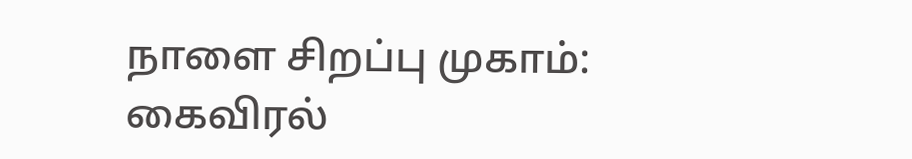நாளை சிறப்பு முகாம்: கைவிரல்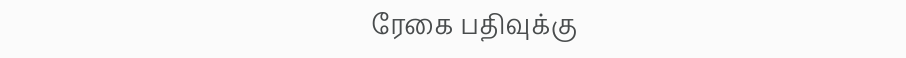ரேகை பதிவுக்கு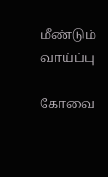மீண்டும் வாய்ப்பு

கோவை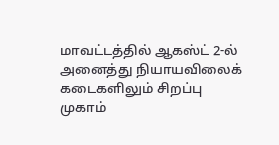மாவட்டத்தில் ஆகஸ்ட் 2-ல் அனைத்து நியாயவிலைக் கடைகளிலும் சிறப்பு முகாம்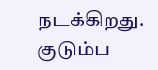நடக்கிறது. குடும்ப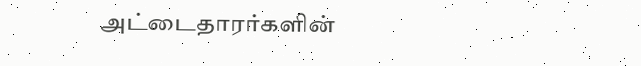அட்டைதாரர்களின்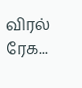விரல் ரேக...